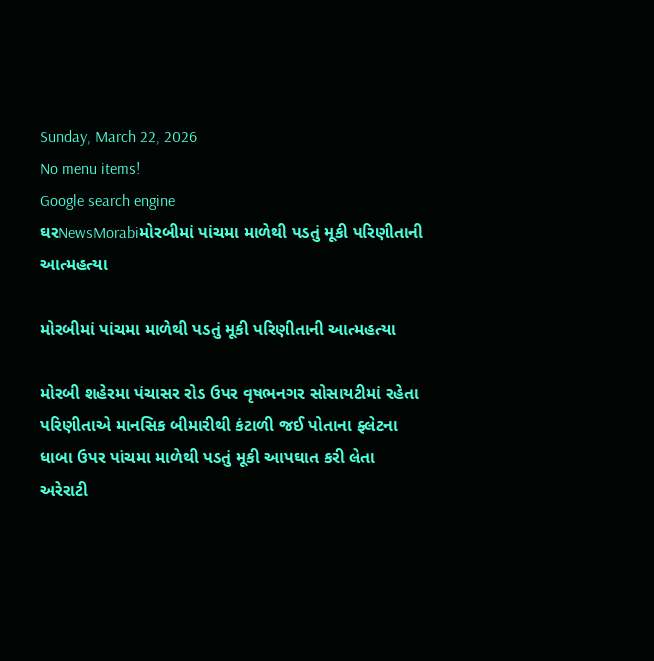Sunday, March 22, 2026
No menu items!
Google search engine
ઘરNewsMorabiમોરબીમાં પાંચમા માળેથી પડતું મૂકી પરિણીતાની આત્મહત્યા

મોરબીમાં પાંચમા માળેથી પડતું મૂકી પરિણીતાની આત્મહત્યા

મોરબી શહેરમા પંચાસર રોડ ઉપર વૃષભનગર સોસાયટીમાં રહેતા પરિણીતાએ માનસિક બીમારીથી કંટાળી જઈ પોતાના ફ્લેટના ધાબા ઉપર પાંચમા માળેથી પડતું મૂકી આપઘાત કરી લેતા અરેરાટી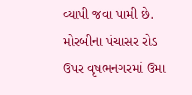વ્યાપી જવા પામી છે. મોરબીના પંચાસર રોડ ઉપર વૃષભનગરમાં ઉમા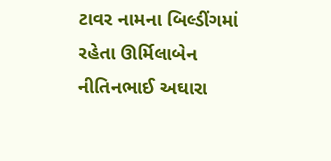ટાવર નામના બિલ્ડીંગમાં રહેતા ઊર્મિલાબેન નીતિનભાઈ અઘારા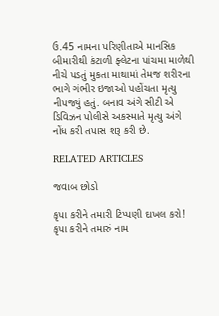ઉ.45 નામના પરિણીતાએ માનસિક બીમારીથી કંટાળી ફ્લેટના પાંચમા માળેથી નીચે પડતું મુકતા માથામાં તેમજ શરીરના ભાગે ગંભીર ઇજાઓ પહોંચતા મૃત્યુ નીપજ્યું હતું. બનાવ અંગે સીટી એ ડિવિઝન પોલીસે અકસ્માતે મૃત્યુ અંગે નોંધ કરી તપાસ શરૂ કરી છે.

RELATED ARTICLES

જવાબ છોડો

કૃપા કરીને તમારી ટિપ્પણી દાખલ કરો!
કૃપા કરીને તમારું નામ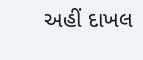અહીં દાખલ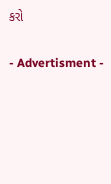કરો

- Advertisment -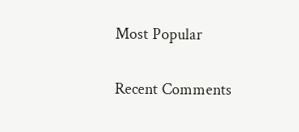Most Popular

Recent Comments